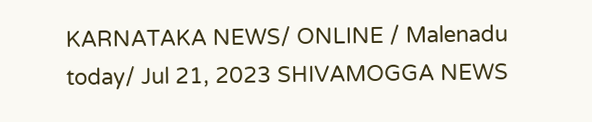KARNATAKA NEWS/ ONLINE / Malenadu today/ Jul 21, 2023 SHIVAMOGGA NEWS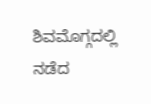ಶಿವಮೊಗ್ಗದಲ್ಲಿ ನಡೆದ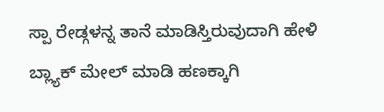ಸ್ಪಾ ರೇಡ್ಗಳನ್ನ ತಾನೆ ಮಾಡಿಸ್ತಿರುವುದಾಗಿ ಹೇಳಿ ಬ್ಲ್ಯಾಕ್ ಮೇಲ್ ಮಾಡಿ ಹಣಕ್ಕಾಗಿ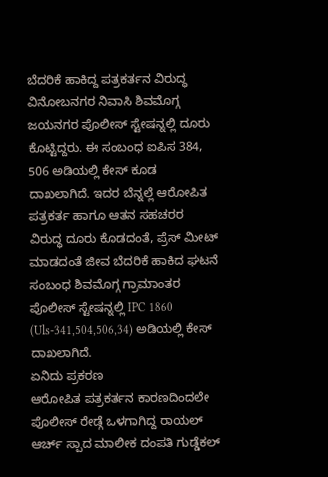ಬೆದರಿಕೆ ಹಾಕಿದ್ದ ಪತ್ರಕರ್ತನ ವಿರುದ್ಧ ವಿನೋಬನಗರ ನಿವಾಸಿ ಶಿವಮೊಗ್ಗ ಜಯನಗರ ಪೊಲೀಸ್ ಸ್ಟೇಷನ್ನಲ್ಲಿ ದೂರು ಕೊಟ್ಟಿದ್ದರು. ಈ ಸಂಬಂಧ ಐಪಿಸ 384, 506 ಅಡಿಯಲ್ಲಿ ಕೇಸ್ ಕೂಡ ದಾಖಲಾಗಿದೆ. ಇದರ ಬೆನ್ನಲ್ಲೆ ಆರೋಪಿತ ಪತ್ರಕರ್ತ ಹಾಗೂ ಆತನ ಸಹಚರರ ವಿರುದ್ಧ ದೂರು ಕೊಡದಂತೆ, ಪ್ರೆಸ್ ಮೀಟ್ ಮಾಡದಂತೆ ಜೀವ ಬೆದರಿಕೆ ಹಾಕಿದ ಘಟನೆ ಸಂಬಂಧ ಶಿವಮೊಗ್ಗ ಗ್ರಾಮಾಂತರ ಪೊಲೀಸ್ ಸ್ಟೇಷನ್ನಲ್ಲಿ IPC 1860 (Uls-341,504,506,34) ಅಡಿಯಲ್ಲಿ ಕೇಸ್ ದಾಖಲಾಗಿದೆ.
ಏನಿದು ಪ್ರಕರಣ
ಆರೋಪಿತ ಪತ್ರಕರ್ತನ ಕಾರಣದಿಂದಲೇ ಪೊಲೀಸ್ ರೇಡ್ಗೆ ಒಳಗಾಗಿದ್ದ ರಾಯಲ್ ಆರ್ಚ್ ಸ್ಪಾದ ಮಾಲೀಕ ದಂಪತಿ ಗುಡ್ಡೆಕಲ್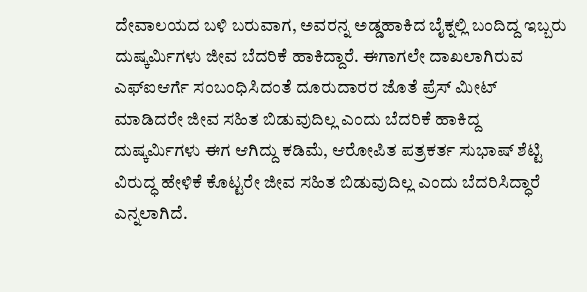ದೇವಾಲಯದ ಬಳಿ ಬರುವಾಗ, ಅವರನ್ನ ಅಡ್ಡಹಾಕಿದ ಬೈಕ್ನಲ್ಲಿ ಬಂದಿದ್ದ ಇಬ್ಬರು ದುಷ್ಕರ್ಮಿಗಳು ಜೀವ ಬೆದರಿಕೆ ಹಾಕಿದ್ದಾರೆ. ಈಗಾಗಲೇ ದಾಖಲಾಗಿರುವ ಎಫ್ಐಆರ್ಗೆ ಸಂಬಂಧಿಸಿದಂತೆ ದೂರುದಾರರ ಜೊತೆ ಪ್ರೆಸ್ ಮೀಟ್ ಮಾಡಿದರೇ ಜೀವ ಸಹಿತ ಬಿಡುವುದಿಲ್ಲ ಎಂದು ಬೆದರಿಕೆ ಹಾಕಿದ್ದ ದುಷ್ಕರ್ಮಿಗಳು ಈಗ ಆಗಿದ್ದು ಕಡಿಮೆ, ಆರೋಪಿತ ಪತ್ರಕರ್ತ ಸುಭಾಷ್ ಶೆಟ್ಟಿ ವಿರುದ್ಧ ಹೇಳಿಕೆ ಕೊಟ್ಟರೇ ಜೀವ ಸಹಿತ ಬಿಡುವುದಿಲ್ಲ ಎಂದು ಬೆದರಿಸಿದ್ಧಾರೆ ಎನ್ನಲಾಗಿದೆ.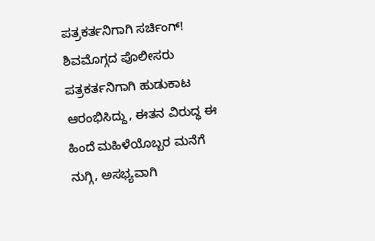ಪತ್ರಕರ್ತನಿಗಾಗಿ ಸರ್ಚಿಂಗ್!
ಶಿವಮೊಗ್ಗದ ಪೊಲೀಸರು ಪತ್ರಕರ್ತನಿಗಾಗಿ ಹುಡುಕಾಟ ಆರಂಭಿಸಿದ್ದು, ಈತನ ವಿರುದ್ಧ ಈ ಹಿಂದೆ ಮಹಿಳೆಯೊಬ್ಬರ ಮನೆಗೆ ನುಗ್ಗಿ, ಅಸಭ್ಯವಾಗಿ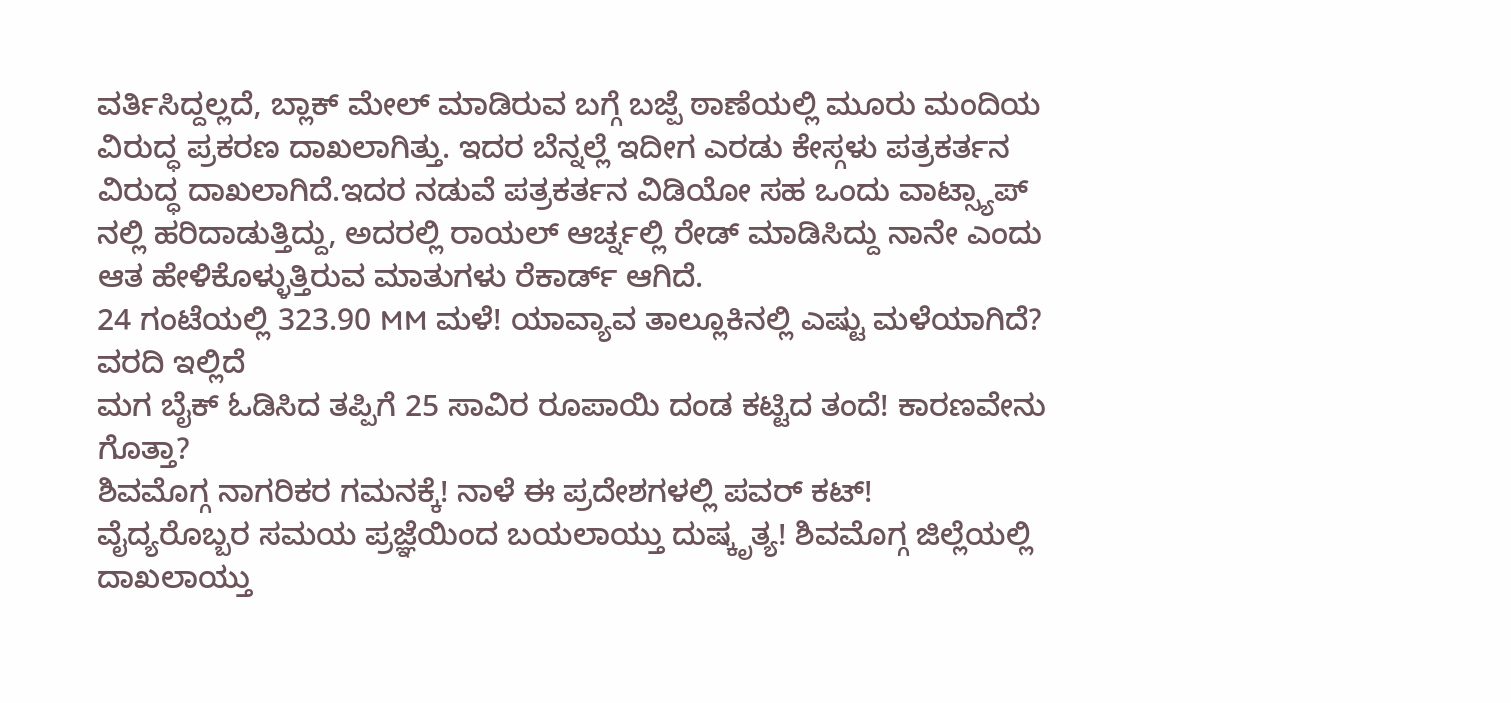ವರ್ತಿಸಿದ್ದಲ್ಲದೆ, ಬ್ಲಾಕ್ ಮೇಲ್ ಮಾಡಿರುವ ಬಗ್ಗೆ ಬಜ್ಪೆ ಠಾಣೆಯಲ್ಲಿ ಮೂರು ಮಂದಿಯ ವಿರುದ್ಧ ಪ್ರಕರಣ ದಾಖಲಾಗಿತ್ತು. ಇದರ ಬೆನ್ನಲ್ಲೆ ಇದೀಗ ಎರಡು ಕೇಸ್ಗಳು ಪತ್ರಕರ್ತನ ವಿರುದ್ಧ ದಾಖಲಾಗಿದೆ.ಇದರ ನಡುವೆ ಪತ್ರಕರ್ತನ ವಿಡಿಯೋ ಸಹ ಒಂದು ವಾಟ್ಸ್ಯಾಪ್ ನಲ್ಲಿ ಹರಿದಾಡುತ್ತಿದ್ದು, ಅದರಲ್ಲಿ ರಾಯಲ್ ಆರ್ಚ್ನಲ್ಲಿ ರೇಡ್ ಮಾಡಿಸಿದ್ದು ನಾನೇ ಎಂದು ಆತ ಹೇಳಿಕೊಳ್ಳುತ್ತಿರುವ ಮಾತುಗಳು ರೆಕಾರ್ಡ್ ಆಗಿದೆ.
24 ಗಂಟೆಯಲ್ಲಿ 323.90 MM ಮಳೆ! ಯಾವ್ಯಾವ ತಾಲ್ಲೂಕಿನಲ್ಲಿ ಎಷ್ಟು ಮಳೆಯಾಗಿದೆ? ವರದಿ ಇಲ್ಲಿದೆ
ಮಗ ಬೈಕ್ ಓಡಿಸಿದ ತಪ್ಪಿಗೆ 25 ಸಾವಿರ ರೂಪಾಯಿ ದಂಡ ಕಟ್ಟಿದ ತಂದೆ! ಕಾರಣವೇನು ಗೊತ್ತಾ?
ಶಿವಮೊಗ್ಗ ನಾಗರಿಕರ ಗಮನಕ್ಕೆ! ನಾಳೆ ಈ ಪ್ರದೇಶಗಳಲ್ಲಿ ಪವರ್ ಕಟ್!
ವೈದ್ಯರೊಬ್ಬರ ಸಮಯ ಪ್ರಜ್ಞೆಯಿಂದ ಬಯಲಾಯ್ತು ದುಷ್ಕೃತ್ಯ! ಶಿವಮೊಗ್ಗ ಜಿಲ್ಲೆಯಲ್ಲಿ ದಾಖಲಾಯ್ತು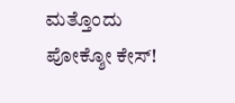ಮತ್ತೊಂದು ಪೋಕ್ಶೋ ಕೇಸ್!